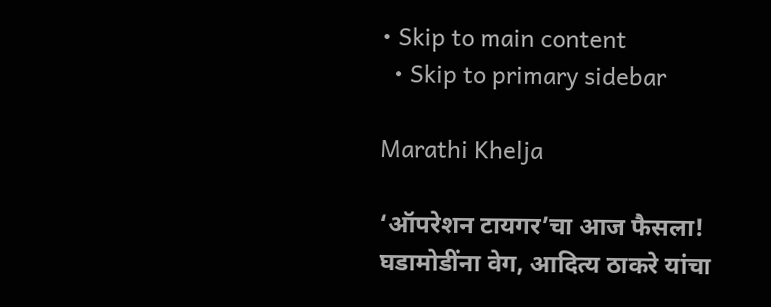• Skip to main content
  • Skip to primary sidebar

Marathi Khelja

‘ऑपरेशन टायगर’चा आज फैसला! घडामोडींना वेग, आदित्य ठाकरे यांचा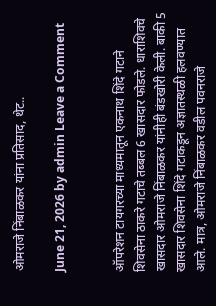ओमराजे निंबाळकर यांना प्रतिसाद, थेट..

June 21, 2026 by admin Leave a Comment


ऑपरेशन टायगरच्या माध्यमातून एकनाथ शिंदे गटाने शिवसेना ठाकरे गटाचे तब्बल 6 खासदार फोडले. धाराशिवचे खासदार ओमराजे निंबाळकर यांनीही बंडखोरी केली. बाकी 5 खासदार शिवसेना शिंदे गटाकडून अज्ञातस्थळी हलवण्यात आले. मात्र, ओमराजे निंबाळकर वडील पवनराजे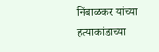निंबाळकर यांच्या हत्याकांडाच्या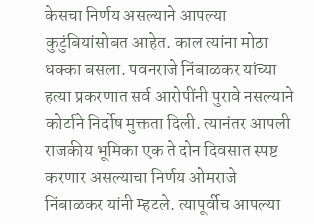केसचा निर्णय असल्याने आपल्या कुटुंबियांसोबत आहेत. काल त्यांना मोठा धक्का बसला. पवनराजे निंबाळकर यांच्या हत्या प्रकरणात सर्व आरोपींनी पुरावे नसल्याने कोर्टाने निर्दोष मुक्तता दिली. त्यानंतर आपली राजकीय भूमिका एक ते दोन दिवसात स्पष्ट करणार असल्याचा निर्णय ओमराजे निंबाळकर यांनी म्हटले. त्यापूर्वीच आपल्या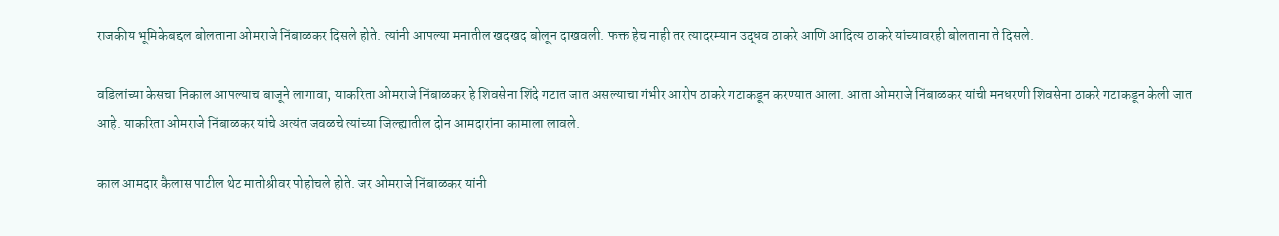राजकीय भूमिकेबद्दल बोलताना ओमराजे निंबाळकर दिसले होते. त्यांनी आपल्या मनातील खदखद बोलून दाखवली. फक्त हेच नाही तर त्यादरम्यान उद्धव ठाकरे आणि आदित्य ठाकरे यांच्यावरही बोलताना ते दिसले.

वडिलांच्या केसचा निकाल आपल्याच बाजूने लागावा, याकरिता ओमराजे निंबाळकर हे शिवसेना शिंदे गटात जात असल्याचा गंभीर आरोप ठाकरे गटाकडून करण्यात आला. आता ओमराजे निंबाळकर यांची मनधरणी शिवसेना ठाकरे गटाकडून केली जात आहे. याकरिता ओमराजे निंबाळकर यांचे अत्यंत जवळचे त्यांच्या जिल्ह्यातील दोन आमदारांना कामाला लावले.

काल आमदार कैलास पाटील थेट मातोश्रीवर पोहोचले होते. जर ओमराजे निंबाळकर यांनी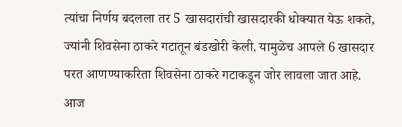त्यांचा निर्णय बदलला तर 5 खासदारांची खासदारकी धोक्यात येऊ शकते, ज्यांनी शिवसेना ठाकरे गटातून बंडखोरी केली. यामुळेच आपले 6 खासदार परत आणण्याकरिता शिवसेना ठाकरे गटाकडून जोर लावला जात आहे. आज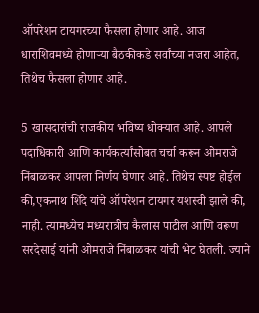ऑपरेशन टायगरच्या फैसला होणार आहे. आज धाराशिवमध्ये होणाऱ्या बैठकीकडे सर्वांच्या नजरा आहेत, तिथेच फैसला होणार आहे.

5 खासदारांची राजकीय भविष्य धोक्यात आहे. आपले पदाधिकारी आणि कार्यकर्त्यांसोबत चर्चा करून ओमराजे निंबाळकर आपला निर्णय घेणार आहे. तिथेच स्पष्ट होईल की,एकनाथ शिंदे यांचे ऑपरेशन टायगर यशस्वी झाले की, नाही. त्यामध्येच मध्यरात्रीच कैलास पाटील आणि वरूण सरदेसाई यांनी ओमराजे निंबाळकर यांची भेट घेतली. ज्याने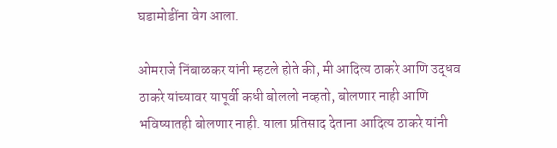घडामोडींना वेग आला.

ओमराजे निंबाळकर यांनी म्हटले होते की, मी आदित्य ठाकरे आणि उद्धव ठाकरे यांच्यावर यापूर्वी कधी बोललो नव्हतो, बोलणार नाही आणि भविष्यातही बोलणार नाही. याला प्रतिसाद देताना आदित्य ठाकरे यांनी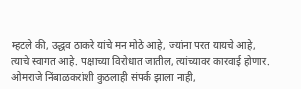म्हटले की, उद्धव ठाकरे यांचे मन मोठे आहे, ज्यांना परत यायचे आहे, त्याचे स्वागत आहे. पक्षाच्या विरोधात जातील, त्यांच्यावर कारवाई होणार. ओमराजे निंबाळकरांशी कुठलाही संपर्क झाला नाही,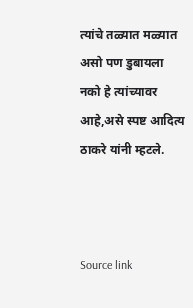त्यांचे तळ्यात मळ्यात असो पण डुबायला नको हे त्यांच्यावर आहे,असे स्पष्ट आदित्य ठाकरे यांनी म्हटले.



Source link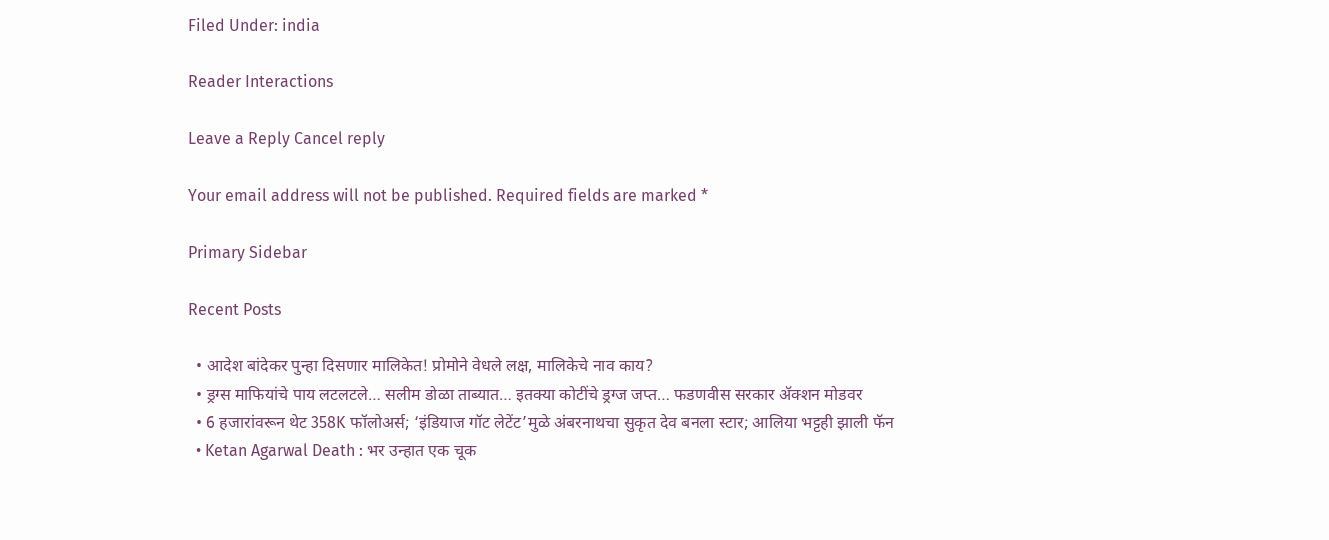Filed Under: india

Reader Interactions

Leave a Reply Cancel reply

Your email address will not be published. Required fields are marked *

Primary Sidebar

Recent Posts

  • आदेश बांदेकर पुन्हा दिसणार मालिकेत! प्रोमोने वेधले लक्ष, मालिकेचे नाव काय?
  • ड्रग्स माफियांचे पाय लटलटले… सलीम डोळा ताब्यात… इतक्या कोटींचे ड्रग्ज जप्त… फडणवीस सरकार ॲक्शन मोडवर
  • 6 हजारांवरून थेट 358K फॉलोअर्स; ‘इंडियाज गॉट लेटेंट’मुळे अंबरनाथचा सुकृत देव बनला स्टार; आलिया भट्टही झाली फॅन
  • Ketan Agarwal Death : भर उन्हात एक चूक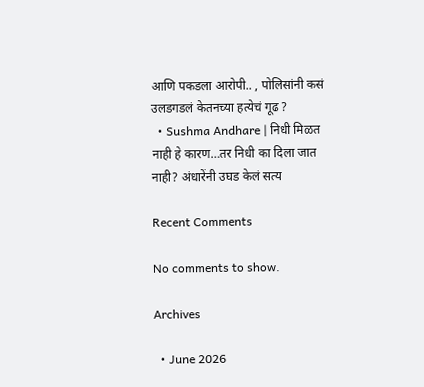आणि पकडला आरोपी.. , पोलिसांनी कसं उलडगडलं केतनच्या हत्येचं गूढ ?
  • Sushma Andhare | निधी मिळत नाही हे कारण…तर निधी का दिला जात नाही? अंधारेंनी उघड केलं सत्य

Recent Comments

No comments to show.

Archives

  • June 2026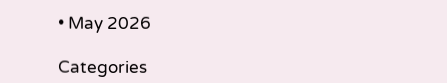• May 2026

Categories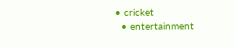• cricket
  • entertainment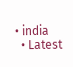• india
  • Latest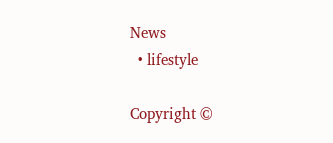News
  • lifestyle

Copyright ©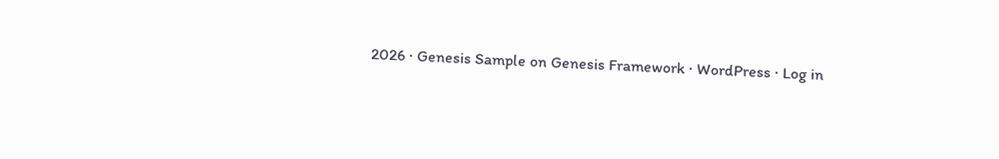2026 · Genesis Sample on Genesis Framework · WordPress · Log in